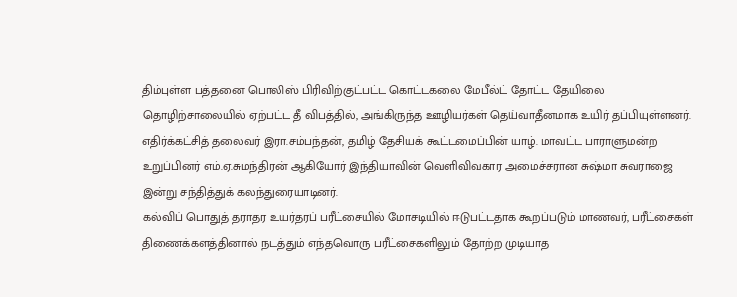திம்புள்ள பத்தனை பொலிஸ் பிரிவிற்குட்பட்ட கொட்டகலை மேபீல்ட் தோட்ட தேயிலை தொழிற்சாலையில் ஏற்பட்ட தீ விபத்தில், அங்கிருந்த ஊழியர்கள் தெய்வாதீனமாக உயிர் தப்பியுள்ளனர்.
எதிர்க்கட்சித் தலைவர் இரா.சம்பந்தன், தமிழ் தேசியக் கூட்டமைப்பின் யாழ். மாவட்ட பாராளுமன்ற உறுப்பினர் எம்.ஏ.சுமந்திரன் ஆகியோர் இந்தியாவின் வெளிவிவகார அமைச்சரான சுஷ்மா சுவராஜை இன்று சந்தித்துக் கலந்துரையாடினர்.
கல்விப் பொதுத் தராதர உயர்தரப் பரீட்சையில் மோசடியில் ஈடுபட்டதாக கூறப்படும் மாணவர், பரீட்சைகள் திணைக்களத்தினால் நடத்தும் எந்தவொரு பரீட்சைகளிலும் தோற்ற முடியாத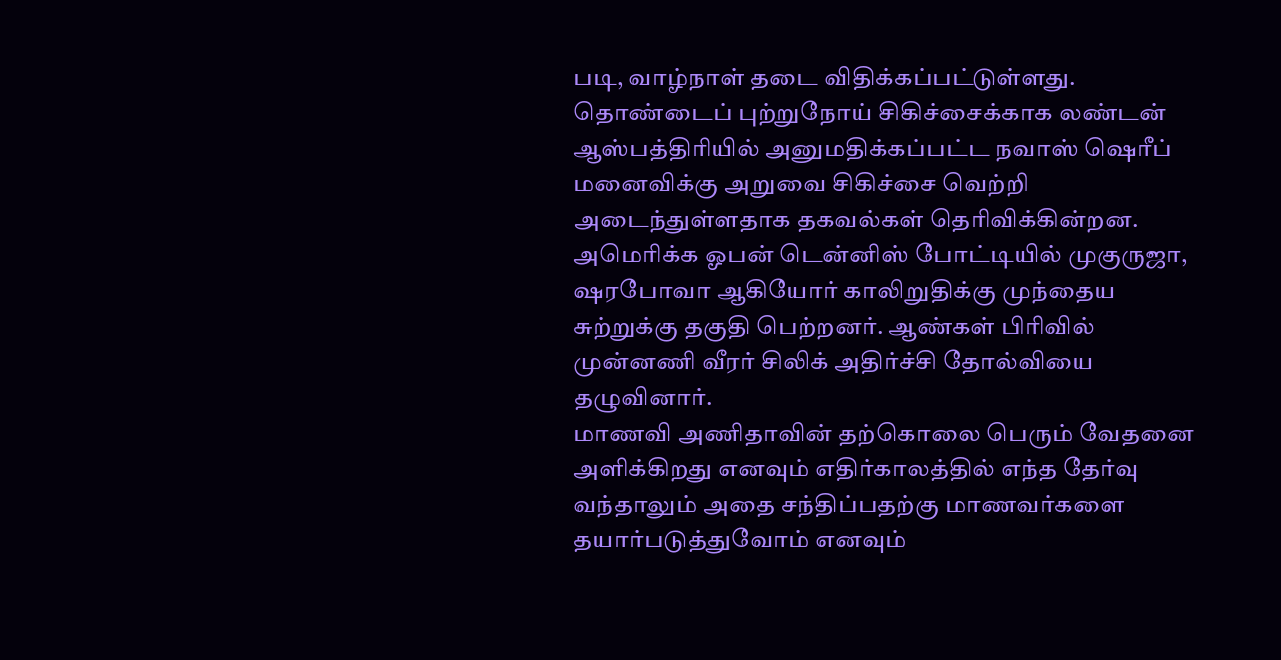படி, வாழ்நாள் தடை விதிக்கப்பட்டுள்ளது.
தொண்டைப் புற்றுநோய் சிகிச்சைக்காக லண்டன் ஆஸ்பத்திரியில் அனுமதிக்கப்பட்ட நவாஸ் ஷெரீப் மனைவிக்கு அறுவை சிகிச்சை வெற்றி அடைந்துள்ளதாக தகவல்கள் தெரிவிக்கின்றன.
அமெரிக்க ஓபன் டென்னிஸ் போட்டியில் முகுருஜா, ஷரபோவா ஆகியோர் காலிறுதிக்கு முந்தைய சுற்றுக்கு தகுதி பெற்றனர். ஆண்கள் பிரிவில் முன்னணி வீரர் சிலிக் அதிர்ச்சி தோல்வியை தழுவினார்.
மாணவி அணிதாவின் தற்கொலை பெரும் வேதனை அளிக்கிறது எனவும் எதிர்காலத்தில் எந்த தேர்வு வந்தாலும் அதை சந்திப்பதற்கு மாணவர்களை தயார்படுத்துவோம் எனவும்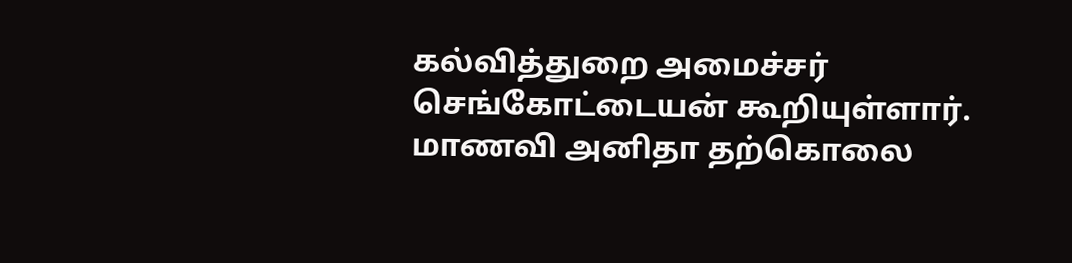கல்வித்துறை அமைச்சர் செங்கோட்டையன் கூறியுள்ளார்.
மாணவி அனிதா தற்கொலை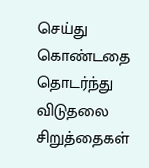செய்து கொண்டதை தொடர்ந்து விடுதலை சிறுத்தைகள்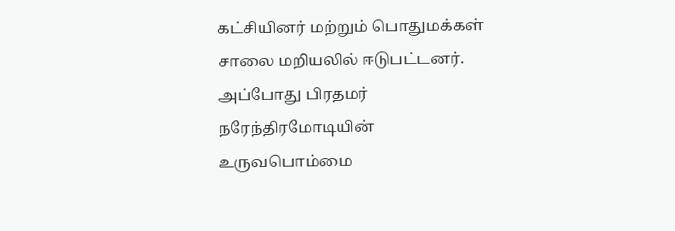கட்சியினர் மற்றும் பொதுமக்கள் சாலை மறியலில் ஈடுபட்டனர். அப்போது பிரதமர் நரேந்திரமோடியின் உருவபொம்மை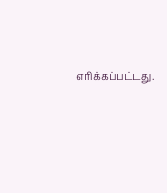எரிக்கப்பட்டது.